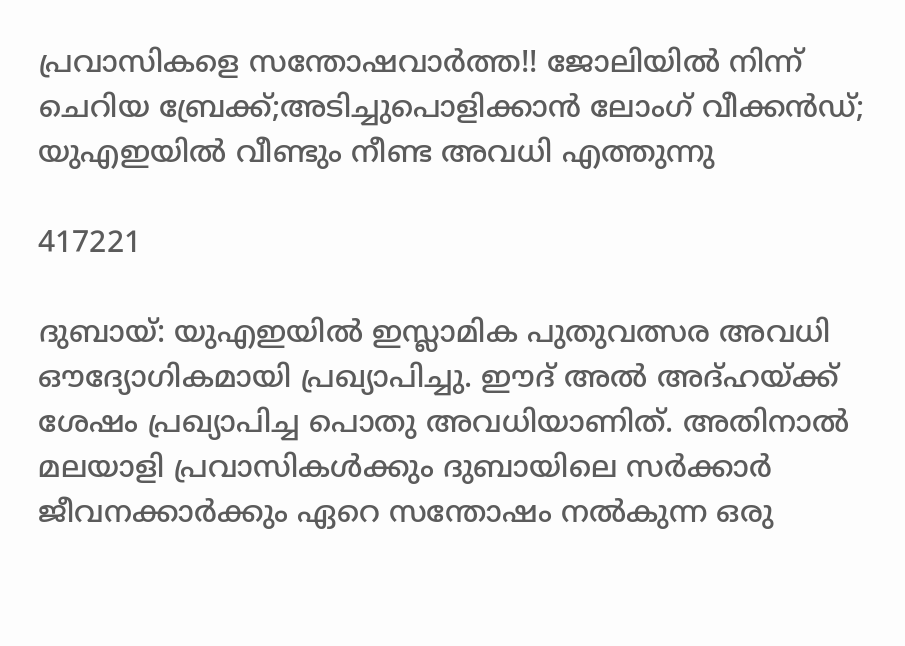പ്രവാസികളെ സന്തോഷവാർത്ത!! ജോലിയിൽ നിന്ന് ചെറിയ ബ്രേക്ക്;അടിച്ചുപൊളിക്കാൻ ലോംഗ് വീക്കൻഡ്; യുഎഇയിൽ വീണ്ടും നീണ്ട അവധി എത്തുന്നു

417221

ദുബായ്: യുഎഇയിൽ ഇസ്ലാമിക പുതുവത്സര അവധി ഔദ്യോഗികമായി പ്രഖ്യാപിച്ചു. ഈദ് അൽ അദ്ഹയ്ക്ക് ശേഷം പ്രഖ്യാപിച്ച പൊതു അവധിയാണിത്. അതിനാൽ മലയാളി പ്രവാസികൾക്കും ദുബായിലെ സർക്കാർ ജീവനക്കാർക്കും ഏറെ സന്തോഷം നൽകുന്ന ഒരു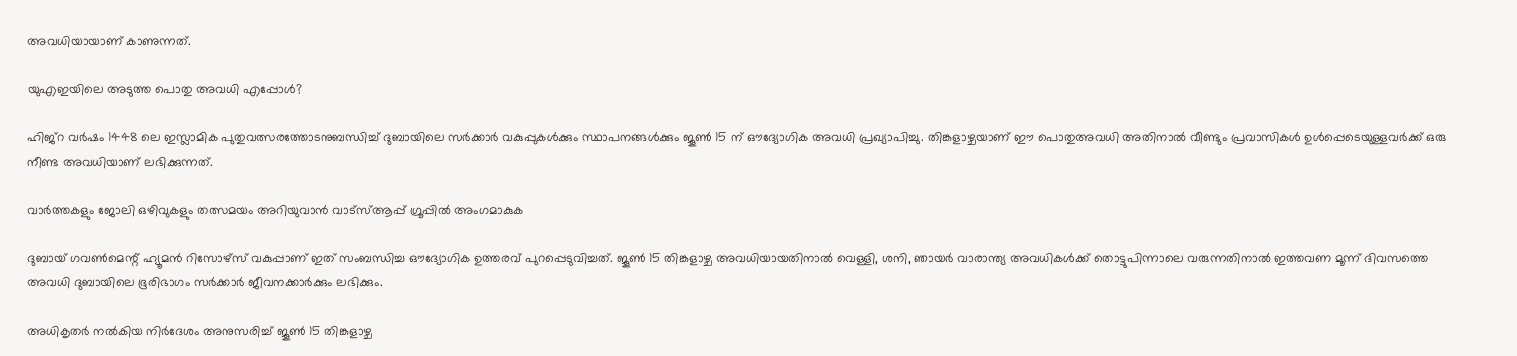അവധിയായാണ് കാണുന്നത്.

യുഎഇയിലെ അടുത്ത പൊതു അവധി എപ്പോൾ?

ഹിജ്റ വർഷം 1448 ലെ ഇസ്ലാമിക പുതുവത്സരത്തോടനുബന്ധിച്ച് ദുബായിലെ സർക്കാർ വകുപ്പുകൾക്കും സ്ഥാപനങ്ങൾക്കും ജൂൺ 15 ന് ഔദ്യോഗിക അവധി പ്രഖ്യാപിച്ചു. തിങ്കളാഴ്ചയാണ് ഈ പൊതുഅവധി അതിനാൽ വീണ്ടും പ്രവാസികൾ ഉൾപ്പെടെയുള്ളവർക്ക് ഒരു നീണ്ട അവധിയാണ് ലഭിക്കുന്നത്.

വാർത്തകളും ജോലി ഒഴിവുകളും തത്സമയം അറിയുവാൻ വാട്സ്ആപ്പ് ഗ്രൂപ്പിൽ അംഗമാകുക

ദുബായ് ഗവൺമെന്റ് ഹ്യൂമൻ റിസോഴ്‌സ് വകുപ്പാണ് ഇത് സംബന്ധിച്ച ഔദ്യോഗിക ഉത്തരവ് പുറപ്പെടുവിച്ചത്. ജൂൺ 15 തിങ്കളാഴ്ച അവധിയായതിനാൽ വെള്ളി, ശനി, ഞായർ വാരാന്ത്യ അവധികൾക്ക് തൊട്ടുപിന്നാലെ വരുന്നതിനാൽ ഇത്തവണ മൂന്ന് ദിവസത്തെ അവധി ദുബായിലെ ഭൂരിഭാഗം സർക്കാർ ജീവനക്കാർക്കും ലഭിക്കും.

അധികൃതർ നൽകിയ നിർദേശം അനുസരിച്ച് ജൂൺ 15 തിങ്കളാഴ്ച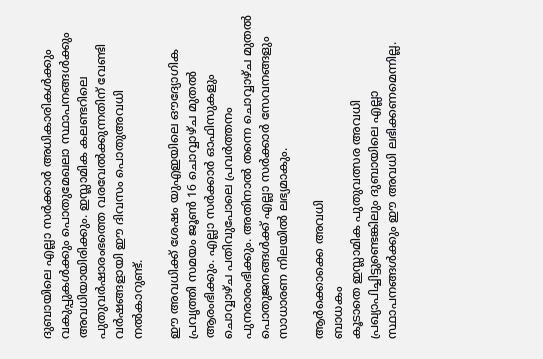ദുബായിലെ എല്ലാ സർക്കാർ അധികാരികൾക്കും വകുപ്പുകൾക്കും പൊതുമേഖലാ സ്ഥാപനങ്ങൾക്കും അവധിയായിരിക്കും. ഇസ്ലാമിക കലണ്ടറിലെ പുതുവർഷാരംഭത്തെ വരവേൽക്കുന്നതിന് വേണ്ടി വർഷങ്ങളായി ഈ ദിവസം പൊതുഅവധി നൽകാറുണ്ട്.

ഈ അവധിക്ക് ശേഷം യുഎഇയിലെ ഔദ്യോഗിക പ്രവൃത്തി സമയം ജൂൺ 16 ചൊവ്വാഴ്ച മുതൽ ആരംഭിക്കും. എല്ലാ സർക്കാർ ഓഫിസുകളും ചൊവ്വാഴ്ച പതിവുപോലെ പ്രവർത്തനം പുനരാരംഭിക്കും. അതിനാൽ തന്നെ ചൊവ്വാഴ്ച മുതൽ പൊതുജനങ്ങൾക്ക് എല്ലാ സർക്കാർ സേവനങ്ങളും സാധാരണ നിലയിൽ ലഭ്യമാകും.

ആർക്കൊക്കെ അവധി
ബാധകം
കൂടാതെ ഇസ്ലാമിക പുതുവത്സര അവധി പ്രഖ്യാപിച്ചിട്ടുണ്ടെങ്കിലും ദുബായിലെ എല്ലാ സ്ഥാപനങ്ങൾക്കും ഈ അവധി ലഭിക്കണമെന്നില്ല.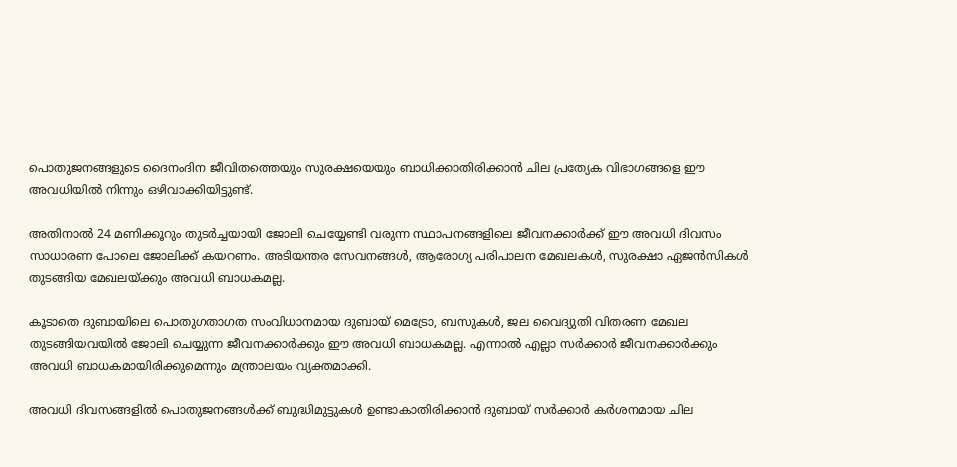പൊതുജനങ്ങളുടെ ദൈനംദിന ജീവിതത്തെയും സുരക്ഷയെയും ബാധിക്കാതിരിക്കാൻ ചില പ്രത്യേക വിഭാഗങ്ങളെ ഈ അവധിയിൽ നിന്നും ഒഴിവാക്കിയിട്ടുണ്ട്.

അതിനാൽ 24 മണിക്കൂറും തുടർച്ചയായി ജോലി ചെയ്യേണ്ടി വരുന്ന സ്ഥാപനങ്ങളിലെ ജീവനക്കാർക്ക് ഈ അവധി ദിവസം സാധാരണ പോലെ ജോലിക്ക് കയറണം. അടിയന്തര സേവനങ്ങൾ, ആരോഗ്യ പരിപാലന മേഖലകൾ, സുരക്ഷാ ഏജൻസികൾ തുടങ്ങിയ മേഖലയ്ക്കും അവധി ബാധകമല്ല.

കൂടാതെ ദുബായിലെ പൊതുഗതാഗത സംവിധാനമായ ദുബായ് മെട്രോ, ബസുകൾ, ജല വൈദ്യുതി വിതരണ മേഖല തുടങ്ങിയവയിൽ ജോലി ചെയ്യുന്ന ജീവനക്കാർക്കും ഈ അവധി ബാധകമല്ല. എന്നാൽ എല്ലാ സർക്കാർ ജീവനക്കാർക്കും അവധി ബാധകമായിരിക്കുമെന്നും മന്ത്രാലയം വ്യക്തമാക്കി.

അവധി ദിവസങ്ങളിൽ പൊതുജനങ്ങൾക്ക് ബുദ്ധിമുട്ടുകൾ ഉണ്ടാകാതിരിക്കാൻ ദുബായ് സർക്കാർ കർശനമായ ചില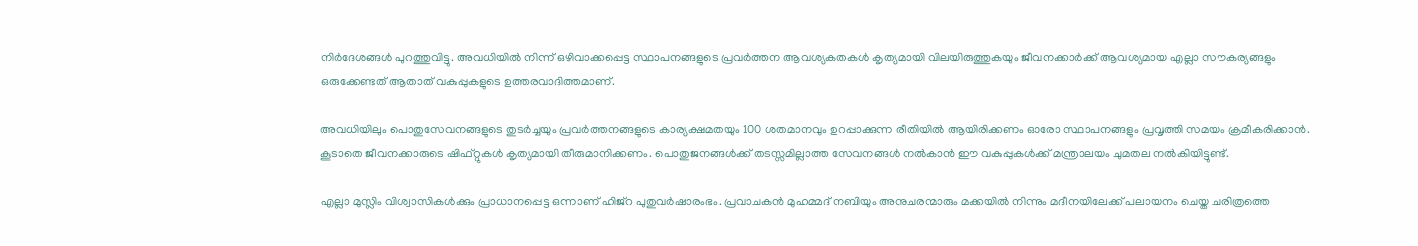നിർദേശങ്ങൾ പുറത്തുവിട്ടു. അവധിയിൽ നിന്ന് ഒഴിവാക്കപ്പെട്ട സ്ഥാപനങ്ങളുടെ പ്രവർത്തന ആവശ്യകതകൾ കൃത്യമായി വിലയിരുത്തുകയും ജീവനക്കാർക്ക് ആവശ്യമായ എല്ലാ സൗകര്യങ്ങളും ഒരുക്കേണ്ടത് ആതാത് വകുപ്പുകളുടെ ഉത്തരവാദിത്തമാണ്.

അവധിയിലും പൊതുസേവനങ്ങളുടെ തുടർച്ചയും പ്രവർത്തനങ്ങളുടെ കാര്യക്ഷമതയും 100 ശതമാനവും ഉറപ്പാക്കുന്ന രീതിയിൽ ആയിരിക്കണം ഓരോ സ്ഥാപനങ്ങളും പ്രവൃത്തി സമയം ക്രമീകരിക്കാൻ. കൂടാതെ ജീവനക്കാരുടെ ഷിഫ്റ്റുകൾ കൃത്യമായി തീരുമാനിക്കണം. പൊതുജനങ്ങൾക്ക് തടസ്സമില്ലാത്ത സേവനങ്ങൾ നൽകാൻ ഈ വകുപ്പുകൾക്ക് മന്ത്രാലയം ചുമതല നൽകിയിട്ടുണ്ട്.

എല്ലാ മുസ്ലിം വിശ്വാസികൾക്കും പ്രാധാനപ്പെട്ട ഒന്നാണ് ഹിജ്റ പുതുവർഷാരംഭം. പ്രവാചകൻ മുഹമ്മദ് നബിയും അനുചരന്മാരും മക്കയിൽ നിന്നും മദീനയിലേക്ക് പലായനം ചെയ്ത ചരിത്രത്തെ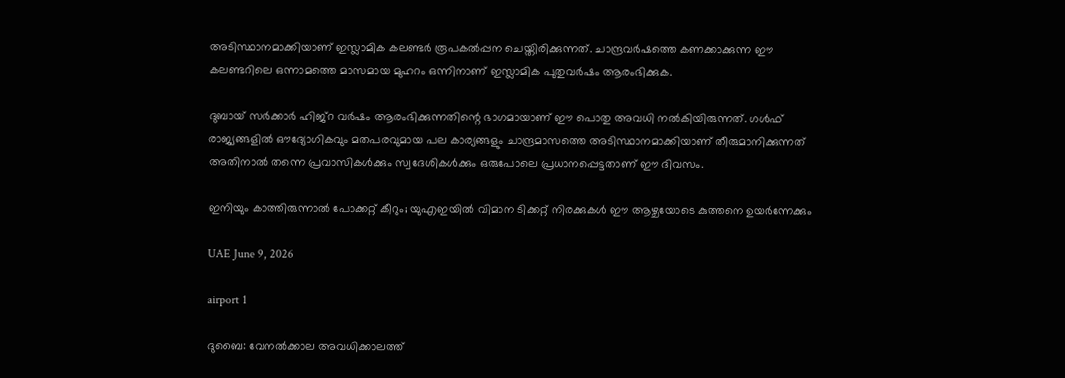അടിസ്ഥാനമാക്കിയാണ് ഇസ്ലാമിക കലണ്ടർ രൂപകൽപ്പന ചെയ്തിരിക്കുന്നത്. ചാന്ദ്രവർഷത്തെ കണക്കാക്കുന്ന ഈ കലണ്ടറിലെ ഒന്നാമത്തെ മാസമായ മുഹറം ഒന്നിനാണ് ഇസ്ലാമിക പുതുവർഷം ആരംഭിക്കുക.

ദുബായ് സർക്കാർ ഹിജ്റ വർഷം ആരംഭിക്കുന്നതിന്റെ ഭാഗമായാണ് ഈ പൊതു അവധി നൽകിയിരുന്നത്. ഗൾഫ് രാജ്യങ്ങളിൽ ഔദ്യോഗികവും മതപരവുമായ പല കാര്യങ്ങളും ചാന്ദ്രമാസത്തെ അടിസ്ഥാനമാക്കിയാണ് തീരുമാനിക്കുന്നത് അതിനാൽ തന്നെ പ്രവാസികൾക്കും സ്വദേശികൾക്കും ഒരുപോലെ പ്രധാനപ്പെട്ടതാണ് ഈ ദിവസം.

ഇനിയും കാത്തിരുന്നാൽ പോക്കറ്റ് കീറും; യുഎഇയിൽ വിമാന ടിക്കറ്റ് നിരക്കുകൾ ഈ ആഴ്ചയോടെ കുത്തനെ ഉയർന്നേക്കും

UAE June 9, 2026

airport 1

ദുബൈ: വേനൽക്കാല അവധിക്കാലത്ത്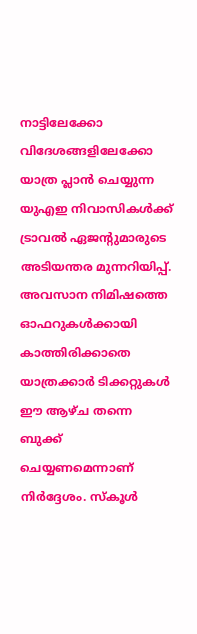നാട്ടിലേക്കോ വിദേശങ്ങളിലേക്കോ യാത്ര പ്ലാൻ ചെയ്യുന്ന യുഎഇ നിവാസികൾക്ക് ട്രാവൽ ഏജന്റുമാരുടെ അടിയന്തര മുന്നറിയിപ്പ്. അവസാന നിമിഷത്തെ ഓഫറുകൾക്കായി കാത്തിരിക്കാതെ യാത്രക്കാർ ടിക്കറ്റുകൾ ഈ ആഴ്ച തന്നെ ബുക്ക് ചെയ്യണമെന്നാണ് നിർദ്ദേശം. സ്കൂൾ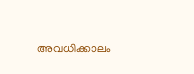അവധിക്കാലം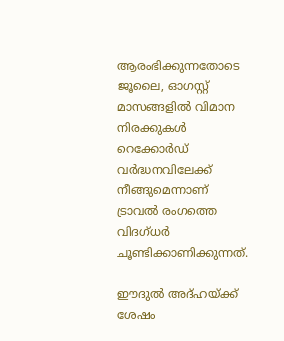ആരംഭിക്കുന്നതോടെ ജൂലൈ, ഓഗസ്റ്റ് മാസങ്ങളിൽ വിമാന നിരക്കുകൾ റെക്കോർഡ് വർദ്ധനവിലേക്ക് നീങ്ങുമെന്നാണ് ട്രാവൽ രംഗത്തെ വിദഗ്ധർ ചൂണ്ടിക്കാണിക്കുന്നത്.

ഈദുൽ അദ്ഹയ്ക്ക് ശേഷം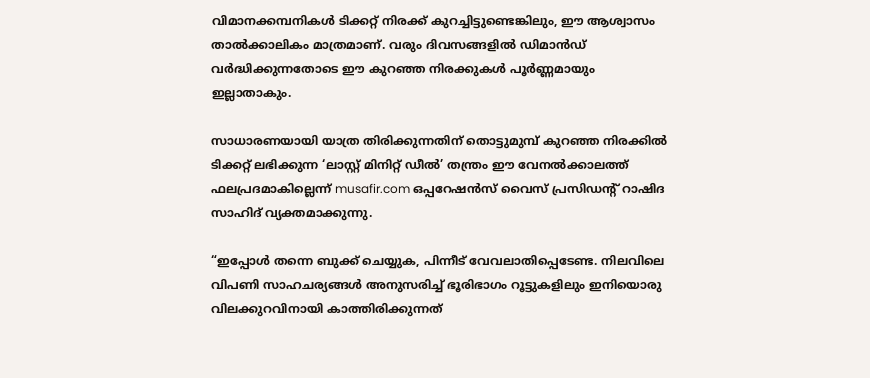വിമാനക്കമ്പനികൾ ടിക്കറ്റ് നിരക്ക് കുറച്ചിട്ടുണ്ടെങ്കിലും, ഈ ആശ്വാസം താൽക്കാലികം മാത്രമാണ്. വരും ദിവസങ്ങളിൽ ഡിമാൻഡ് വർദ്ധിക്കുന്നതോടെ ഈ കുറഞ്ഞ നിരക്കുകൾ പൂർണ്ണമായും ഇല്ലാതാകും.

സാധാരണയായി യാത്ര തിരിക്കുന്നതിന് തൊട്ടുമുമ്പ് കുറഞ്ഞ നിരക്കിൽ ടിക്കറ്റ് ലഭിക്കുന്ന ‘ലാസ്റ്റ് മിനിറ്റ് ഡീൽ’ തന്ത്രം ഈ വേനൽക്കാലത്ത് ഫലപ്രദമാകില്ലെന്ന് musafir.com ഒപ്പറേഷൻസ് വൈസ് പ്രസിഡന്റ് റാഷിദ സാഹിദ് വ്യക്തമാക്കുന്നു.

“ഇപ്പോൾ തന്നെ ബുക്ക് ചെയ്യുക, പിന്നീട് വേവലാതിപ്പെടേണ്ട. നിലവിലെ വിപണി സാഹചര്യങ്ങൾ അനുസരിച്ച് ഭൂരിഭാഗം റൂട്ടുകളിലും ഇനിയൊരു വിലക്കുറവിനായി കാത്തിരിക്കുന്നത്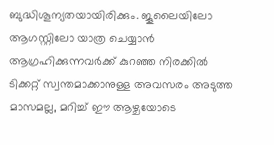ബുദ്ധിശൂന്യതയായിരിക്കും. ജൂലൈയിലോ ആഗസ്റ്റിലോ യാത്ര ചെയ്യാൻ ആഗ്രഹിക്കുന്നവർക്ക് കുറഞ്ഞ നിരക്കിൽ ടിക്കറ്റ് സ്വന്തമാക്കാനുള്ള അവസരം അടുത്ത മാസമല്ല, മറിച്ച് ഈ ആഴ്ചയോടെ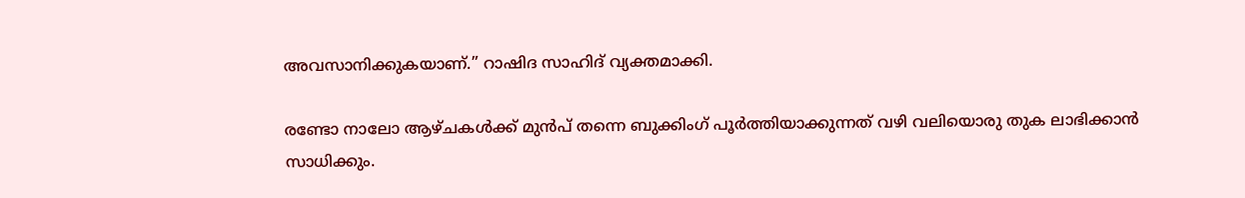അവസാനിക്കുകയാണ്.” റാഷിദ സാഹിദ് വ്യക്തമാക്കി.

രണ്ടോ നാലോ ആഴ്ചകൾക്ക് മുൻപ് തന്നെ ബുക്കിംഗ് പൂർത്തിയാക്കുന്നത് വഴി വലിയൊരു തുക ലാഭിക്കാൻ സാധിക്കും.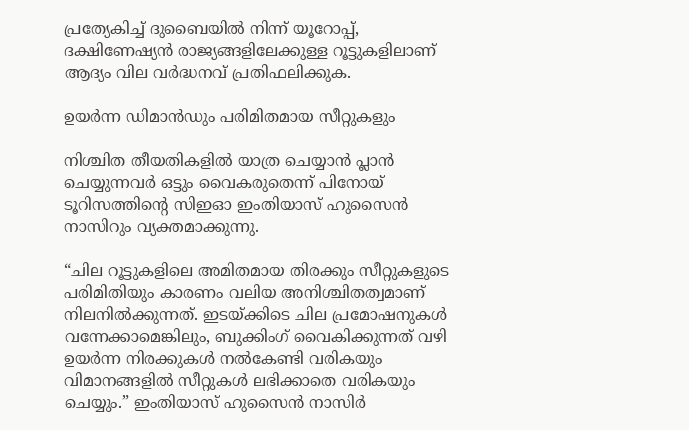പ്രത്യേകിച്ച് ദുബൈയിൽ നിന്ന് യൂറോപ്പ്, ദക്ഷിണേഷ്യൻ രാജ്യങ്ങളിലേക്കുള്ള റൂട്ടുകളിലാണ് ആദ്യം വില വർദ്ധനവ് പ്രതിഫലിക്കുക.

ഉയർന്ന ഡിമാൻഡും പരിമിതമായ സീറ്റുകളും

നിശ്ചിത തീയതികളിൽ യാത്ര ചെയ്യാൻ പ്ലാൻ ചെയ്യുന്നവർ ഒട്ടും വൈകരുതെന്ന് പിനോയ് ടൂറിസത്തിന്റെ സിഇഓ ഇംതിയാസ് ഹുസൈൻ നാസിറും വ്യക്തമാക്കുന്നു.

“ചില റൂട്ടുകളിലെ അമിതമായ തിരക്കും സീറ്റുകളുടെ പരിമിതിയും കാരണം വലിയ അനിശ്ചിതത്വമാണ് നിലനിൽക്കുന്നത്. ഇടയ്ക്കിടെ ചില പ്രമോഷനുകൾ വന്നേക്കാമെങ്കിലും, ബുക്കിംഗ് വൈകിക്കുന്നത് വഴി ഉയർന്ന നിരക്കുകൾ നൽകേണ്ടി വരികയും വിമാനങ്ങളിൽ സീറ്റുകൾ ലഭിക്കാതെ വരികയും ചെയ്യും.” ഇംതിയാസ് ഹുസൈൻ നാസിർ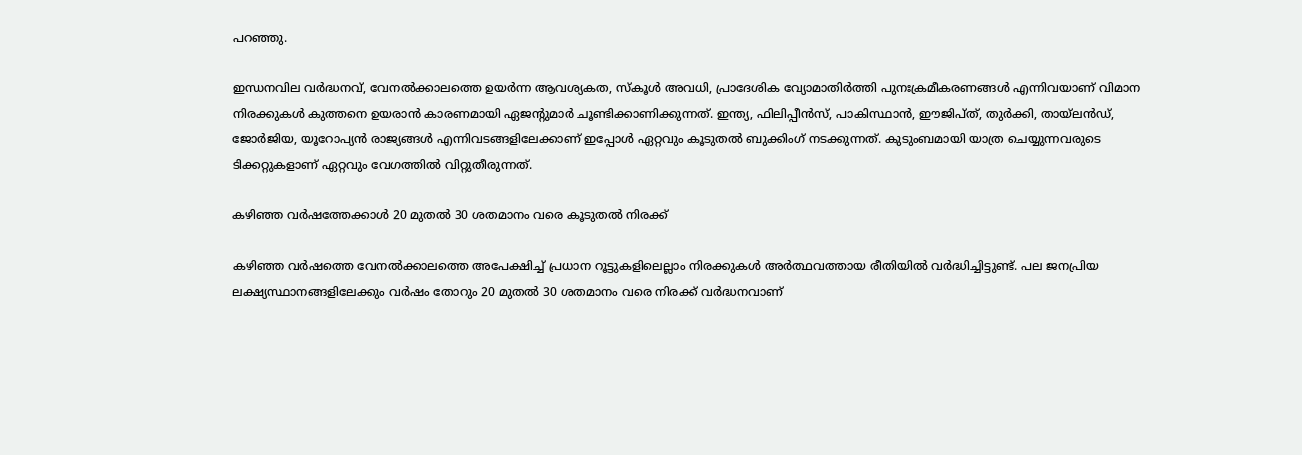പറഞ്ഞു.

ഇന്ധനവില വർദ്ധനവ്, വേനൽക്കാലത്തെ ഉയർന്ന ആവശ്യകത, സ്കൂൾ അവധി, പ്രാദേശിക വ്യോമാതിർത്തി പുനഃക്രമീകരണങ്ങൾ എന്നിവയാണ് വിമാന നിരക്കുകൾ കുത്തനെ ഉയരാൻ കാരണമായി ഏജന്റുമാർ ചൂണ്ടിക്കാണിക്കുന്നത്. ഇന്ത്യ, ഫിലിപ്പീൻസ്, പാകിസ്ഥാൻ, ഈജിപ്ത്, തുർക്കി, തായ്‌ലൻഡ്, ജോർജിയ, യൂറോപ്യൻ രാജ്യങ്ങൾ എന്നിവടങ്ങളിലേക്കാണ് ഇപ്പോൾ ഏറ്റവും കൂടുതൽ ബുക്കിംഗ് നടക്കുന്നത്. കുടുംബമായി യാത്ര ചെയ്യുന്നവരുടെ ടിക്കറ്റുകളാണ് ഏറ്റവും വേഗത്തിൽ വിറ്റുതീരുന്നത്.

കഴിഞ്ഞ വർഷത്തേക്കാൾ 20 മുതൽ 30 ശതമാനം വരെ കൂടുതൽ നിരക്ക്

കഴിഞ്ഞ വർഷത്തെ വേനൽക്കാലത്തെ അപേക്ഷിച്ച് പ്രധാന റൂട്ടുകളിലെല്ലാം നിരക്കുകൾ അർത്ഥവത്തായ രീതിയിൽ വർദ്ധിച്ചിട്ടുണ്ട്. പല ജനപ്രിയ ലക്ഷ്യസ്ഥാനങ്ങളിലേക്കും വർഷം തോറും 20 മുതൽ 30 ശതമാനം വരെ നിരക്ക് വർദ്ധനവാണ്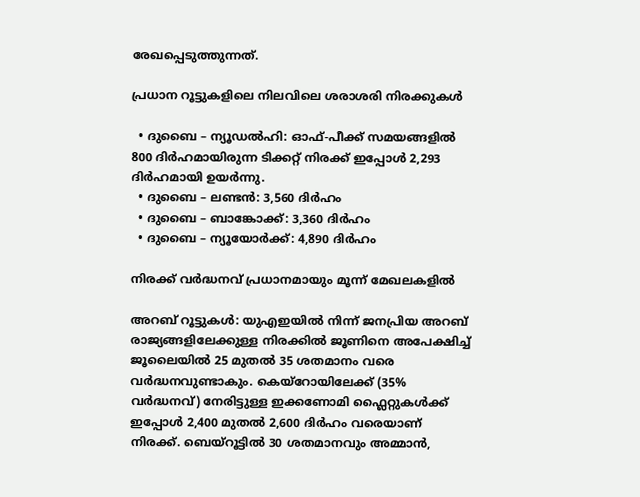രേഖപ്പെടുത്തുന്നത്.

പ്രധാന റൂട്ടുകളിലെ നിലവിലെ ശരാശരി നിരക്കുകൾ

  • ദുബൈ – ന്യൂഡൽഹി: ഓഫ്-പീക്ക് സമയങ്ങളിൽ 800 ദിർഹമായിരുന്ന ടിക്കറ്റ് നിരക്ക് ഇപ്പോൾ 2,293 ദിർഹമായി ഉയർന്നു.
  • ദുബൈ – ലണ്ടൻ: 3,560 ദിർഹം
  • ദുബൈ – ബാങ്കോക്ക്: 3,360 ദിർഹം
  • ദുബൈ – ന്യൂയോർക്ക്: 4,890 ദിർഹം

നിരക്ക് വർദ്ധനവ് പ്രധാനമായും മൂന്ന് മേഖലകളിൽ

അറബ് റൂട്ടുകൾ: യുഎഇയിൽ നിന്ന് ജനപ്രിയ അറബ് രാജ്യങ്ങളിലേക്കുള്ള നിരക്കിൽ ജൂണിനെ അപേക്ഷിച്ച് ജൂലൈയിൽ 25 മുതൽ 35 ശതമാനം വരെ വർദ്ധനവുണ്ടാകും. കെയ്‌റോയിലേക്ക് (35% വർദ്ധനവ്) നേരിട്ടുള്ള ഇക്കണോമി ഫ്ലൈറ്റുകൾക്ക് ഇപ്പോൾ 2,400 മുതൽ 2,600 ദിർഹം വരെയാണ് നിരക്ക്. ബെയ്‌റൂട്ടിൽ 30 ശതമാനവും അമ്മാൻ,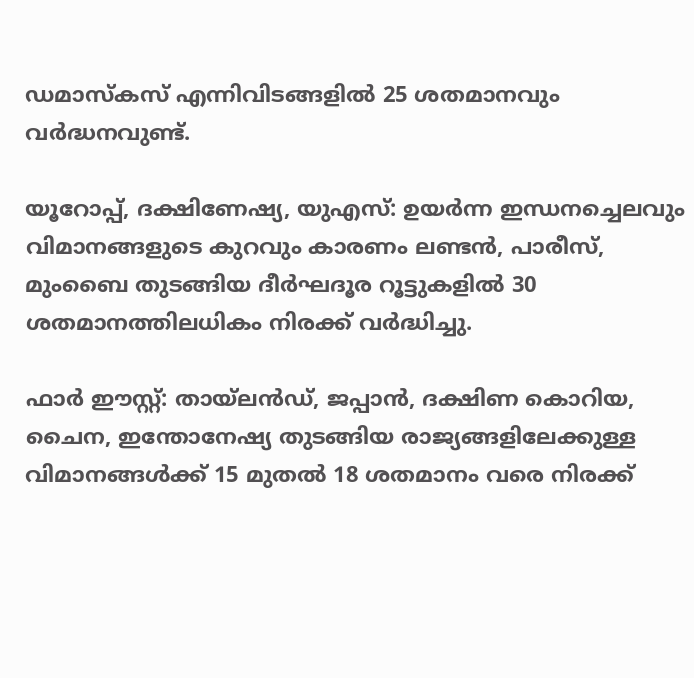ഡമാസ്കസ് എന്നിവിടങ്ങളിൽ 25 ശതമാനവും വർദ്ധനവുണ്ട്.

യൂറോപ്പ്, ദക്ഷിണേഷ്യ, യുഎസ്: ഉയർന്ന ഇന്ധനച്ചെലവും വിമാനങ്ങളുടെ കുറവും കാരണം ലണ്ടൻ, പാരീസ്, മുംബൈ തുടങ്ങിയ ദീർഘദൂര റൂട്ടുകളിൽ 30 ശതമാനത്തിലധികം നിരക്ക് വർദ്ധിച്ചു.

ഫാർ ഈസ്റ്റ്: തായ്‌ലൻഡ്, ജപ്പാൻ, ദക്ഷിണ കൊറിയ, ചൈന, ഇന്തോനേഷ്യ തുടങ്ങിയ രാജ്യങ്ങളിലേക്കുള്ള വിമാനങ്ങൾക്ക് 15 മുതൽ 18 ശതമാനം വരെ നിരക്ക്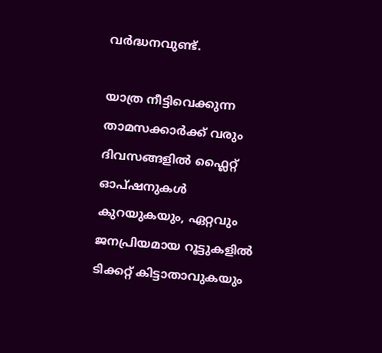വർദ്ധനവുണ്ട്.

യാത്ര നീട്ടിവെക്കുന്ന താമസക്കാർക്ക് വരും ദിവസങ്ങളിൽ ഫ്ലൈറ്റ് ഓപ്ഷനുകൾ കുറയുകയും, ഏറ്റവും ജനപ്രിയമായ റൂട്ടുകളിൽ ടിക്കറ്റ് കിട്ടാതാവുകയും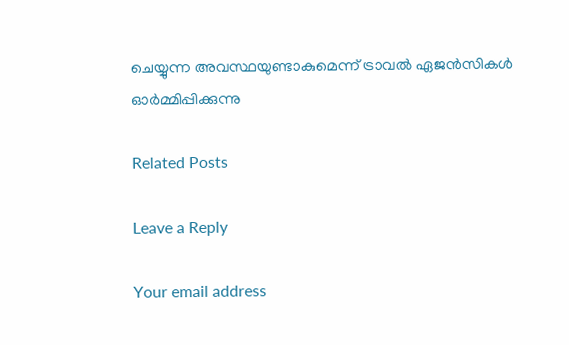ചെയ്യുന്ന അവസ്ഥയുണ്ടാകുമെന്ന് ട്രാവൽ ഏജൻസികൾ ഓർമ്മിപ്പിക്കുന്നു

Related Posts

Leave a Reply

Your email address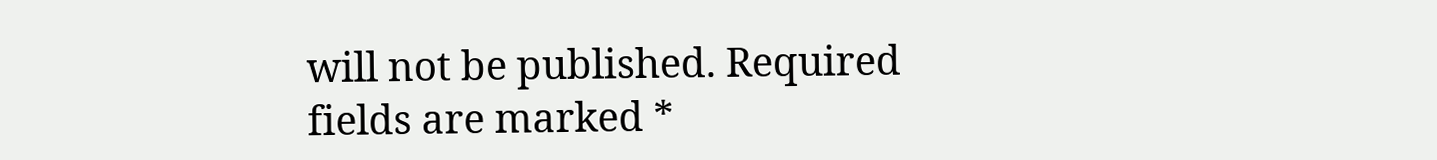will not be published. Required fields are marked *